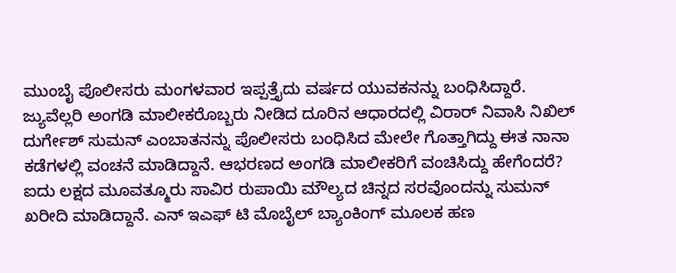ಮುಂಬೈ ಪೊಲೀಸರು ಮಂಗಳವಾರ ಇಪ್ಪತ್ತೈದು ವರ್ಷದ ಯುವಕನನ್ನು ಬಂಧಿಸಿದ್ದಾರೆ. ಜ್ಯುವೆಲ್ಲರಿ ಅಂಗಡಿ ಮಾಲೀಕರೊಬ್ಬರು ನೀಡಿದ ದೂರಿನ ಆಧಾರದಲ್ಲಿ ವಿರಾರ್ ನಿವಾಸಿ ನಿಖಿಲ್ ದುರ್ಗೇಶ್ ಸುಮನ್ ಎಂಬಾತನನ್ನು ಪೊಲೀಸರು ಬಂಧಿಸಿದ ಮೇಲೇ ಗೊತ್ತಾಗಿದ್ದು ಈತ ನಾನಾ ಕಡೆಗಳಲ್ಲಿ ವಂಚನೆ ಮಾಡಿದ್ದಾನೆ. ಆಭರಣದ ಅಂಗಡಿ ಮಾಲೀಕರಿಗೆ ವಂಚಿಸಿದ್ದು ಹೇಗೆಂದರೆ?
ಐದು ಲಕ್ಷದ ಮೂವತ್ಮೂರು ಸಾವಿರ ರುಪಾಯಿ ಮೌಲ್ಯದ ಚಿನ್ನದ ಸರವೊಂದನ್ನು ಸುಮನ್ ಖರೀದಿ ಮಾಡಿದ್ದಾನೆ. ಎನ್ ಇಎಫ್ ಟಿ ಮೊಬೈಲ್ ಬ್ಯಾಂಕಿಂಗ್ ಮೂಲಕ ಹಣ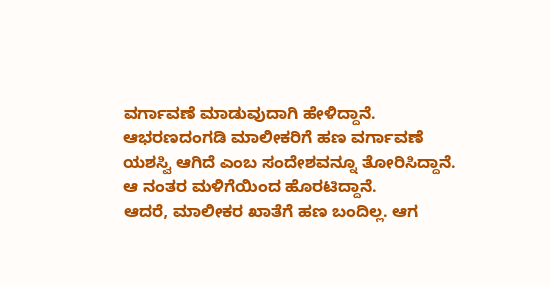ವರ್ಗಾವಣೆ ಮಾಡುವುದಾಗಿ ಹೇಳಿದ್ದಾನೆ. ಆಭರಣದಂಗಡಿ ಮಾಲೀಕರಿಗೆ ಹಣ ವರ್ಗಾವಣೆ ಯಶಸ್ವಿ ಆಗಿದೆ ಎಂಬ ಸಂದೇಶವನ್ನೂ ತೋರಿಸಿದ್ದಾನೆ. ಆ ನಂತರ ಮಳಿಗೆಯಿಂದ ಹೊರಟಿದ್ದಾನೆ.
ಆದರೆ, ಮಾಲೀಕರ ಖಾತೆಗೆ ಹಣ ಬಂದಿಲ್ಲ. ಆಗ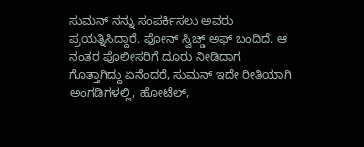ಸುಮನ್ ನನ್ನು ಸಂಪರ್ಕಿಸಲು ಅವರು ಪ್ರಯತ್ನಿಸಿದ್ದಾರೆ. ಫೋನ್ ಸ್ವಿಚ್ಡ್ ಅಫ್ ಬಂದಿದೆ. ಆ ನಂತರ ಪೊಲೀಸರಿಗೆ ದೂರು ನೀಡಿದಾಗ ಗೊತ್ತಾಗಿದ್ದು ಏನೆಂದರೆ, ಸುಮನ್ ಇದೇ ರೀತಿಯಾಗಿ ಅಂಗಡಿಗಳಲ್ಲಿ, ಹೋಟೆಲ್,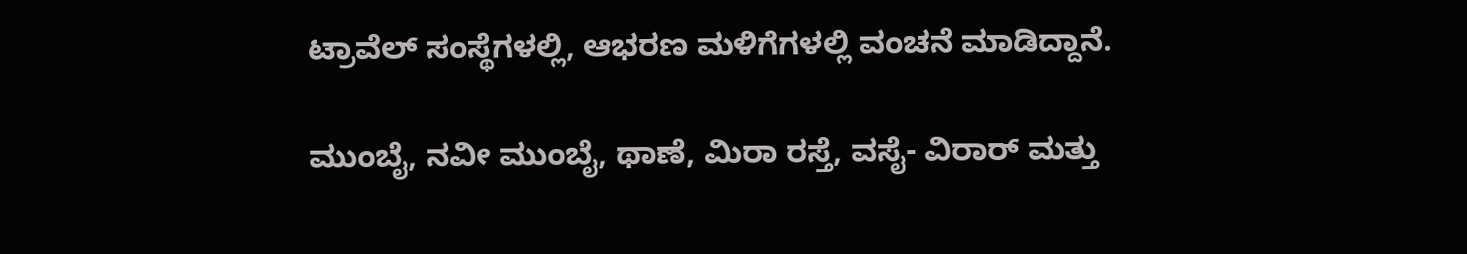ಟ್ರಾವೆಲ್ ಸಂಸ್ಥೆಗಳಲ್ಲಿ, ಆಭರಣ ಮಳಿಗೆಗಳಲ್ಲಿ ವಂಚನೆ ಮಾಡಿದ್ದಾನೆ.

ಮುಂಬೈ, ನವೀ ಮುಂಬೈ, ಥಾಣೆ, ಮಿರಾ ರಸ್ತೆ, ವಸೈ- ವಿರಾರ್ ಮತ್ತು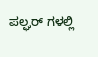ಪಲ್ಘರ್ ಗಳಲ್ಲಿ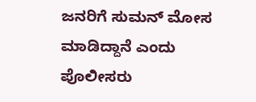ಜನರಿಗೆ ಸುಮನ್ ಮೋಸ ಮಾಡಿದ್ದಾನೆ ಎಂದು ಪೊಲೀಸರು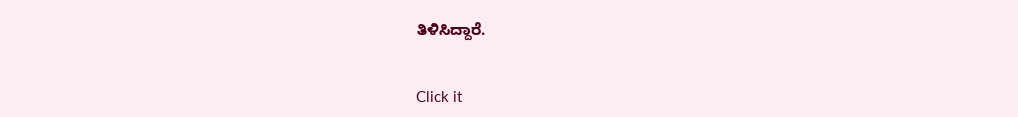ತಿಳಿಸಿದ್ದಾರೆ.


Click it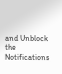and Unblock the Notifications